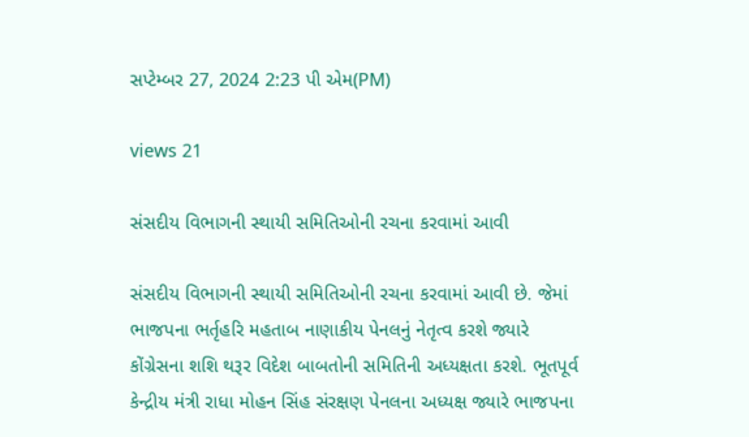સપ્ટેમ્બર 27, 2024 2:23 પી એમ(PM)

views 21

સંસદીય વિભાગની સ્થાયી સમિતિઓની રચના કરવામાં આવી

સંસદીય વિભાગની સ્થાયી સમિતિઓની રચના કરવામાં આવી છે. જેમાં ભાજપના ભર્તૃહરિ મહતાબ નાણાકીય પેનલનું નેતૃત્વ કરશે જ્યારે કોંગ્રેસના શશિ થરૂર વિદેશ બાબતોની સમિતિની અધ્યક્ષતા કરશે. ભૂતપૂર્વ કેન્દ્રીય મંત્રી રાધા મોહન સિંહ સંરક્ષણ પેનલના અધ્યક્ષ જ્યારે ભાજપના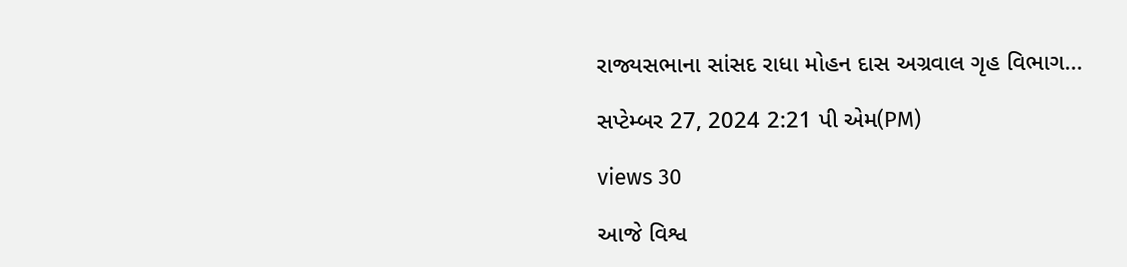રાજ્યસભાના સાંસદ રાધા મોહન દાસ અગ્રવાલ ગૃહ વિભાગ...

સપ્ટેમ્બર 27, 2024 2:21 પી એમ(PM)

views 30

આજે વિશ્વ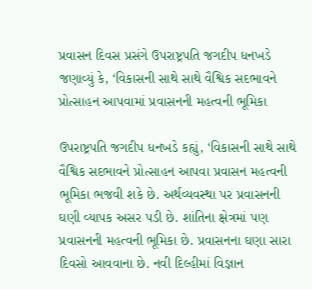પ્રવાસન દિવસ પ્રસંગે ઉપરાષ્ટ્રપતિ જગદીપ ધનખડે જણાવ્યું કે, ‘વિકાસની સાથે સાથે વૈશ્વિક સદભાવને પ્રોત્સાહન આપવામાં પ્રવાસનની મહત્વની ભૂમિકા

ઉપરાષ્ટ્રપતિ જગદીપ ધનખડે કહ્યું, ‘વિકાસની સાથે સાથે વૈશ્વિક સદભાવને પ્રોત્સાહન આપવા પ્રવાસન મહત્વની ભૂમિકા ભજવી શકે છે. અર્થવ્યવસ્થા પર પ્રવાસનની ઘણી વ્યાપક અસર પડી છે. શાંતિના ક્ષેત્રમાં પણ પ્રવાસનની મહત્વની ભૂમિકા છે. પ્રવાસનના ઘણા સારા દિવસો આવવાના છે. નવી દિલ્હીમાં વિજ્ઞાન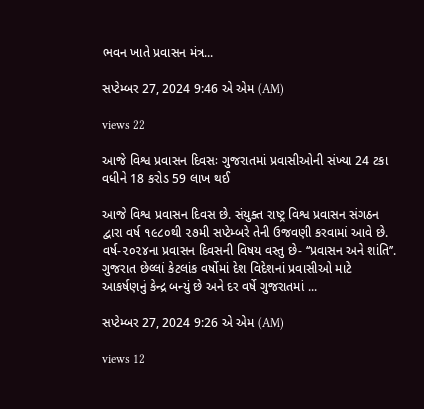ભવન ખાતે પ્રવાસન મંત્ર...

સપ્ટેમ્બર 27, 2024 9:46 એ એમ (AM)

views 22

આજે વિશ્વ પ્રવાસન દિવસઃ ગુજરાતમાં પ્રવાસીઓની સંખ્યા 24 ટકા વધીને 18 કરોડ 59 લાખ થઈ

આજે વિશ્વ પ્રવાસન દિવસ છે. સંયુક્ત રાષ્ટ્ર વિશ્વ પ્રવાસન સંગઠન દ્વારા વર્ષ ૧૯૮૦થી ૨૭મી સપ્ટેમ્બરે તેની ઉજવણી કરવામાં આવે છે. વર્ષ-૨૦૨૪ના પ્રવાસન દિવસની વિષય વસ્તુ છે- ‘‘પ્રવાસન અને શાંતિ’’. ગુજરાત છેલ્લાં કેટલાંક વર્ષોમાં દેશ વિદેશનાં પ્રવાસીઓ માટે આકર્ષણનું કેન્દ્ર બન્યું છે અને દર વર્ષે ગુજરાતમાં ...

સપ્ટેમ્બર 27, 2024 9:26 એ એમ (AM)

views 12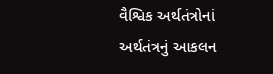વૈશ્વિક અર્થતંત્રોનાં અર્થતંત્રનું આકલન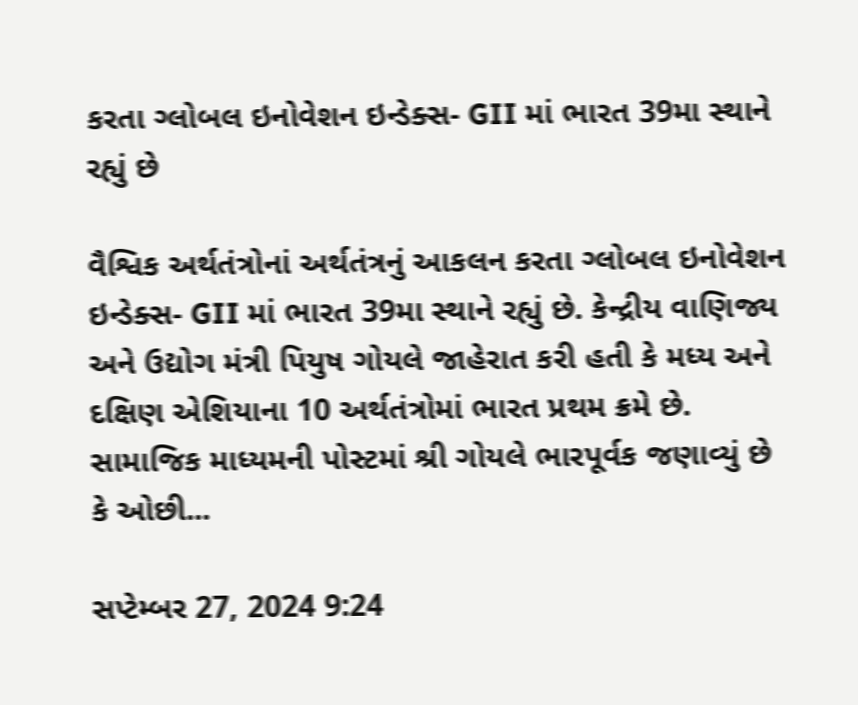કરતા ગ્લોબલ ઇનોવેશન ઇન્ડેક્સ- GII માં ભારત 39મા સ્થાને રહ્યું છે

વૈશ્વિક અર્થતંત્રોનાં અર્થતંત્રનું આકલન કરતા ગ્લોબલ ઇનોવેશન ઇન્ડેક્સ- GII માં ભારત 39મા સ્થાને રહ્યું છે. કેન્દ્રીય વાણિજ્ય અને ઉદ્યોગ મંત્રી પિયુષ ગોયલે જાહેરાત કરી હતી કે મધ્ય અને દક્ષિણ એશિયાના 10 અર્થતંત્રોમાં ભારત પ્રથમ ક્રમે છે. સામાજિક માધ્યમની પોસ્ટમાં શ્રી ગોયલે ભારપૂર્વક જણાવ્યું છે કે ઓછી...

સપ્ટેમ્બર 27, 2024 9:24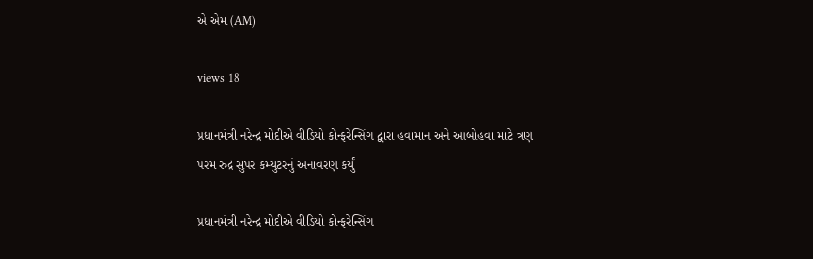એ એમ (AM)

views 18

પ્રધાનમંત્રી નરેન્દ્ર મોદીએ વીડિયો કોન્ફરેન્સિંગ દ્વારા હવામાન અને આબોહવા માટે ત્રણ પરમ રુદ્ર સુપર કમ્યુટરનું અનાવરણ કર્યું

પ્રધાનમંત્રી નરેન્દ્ર મોદીએ વીડિયો કોન્ફરેન્સિંગ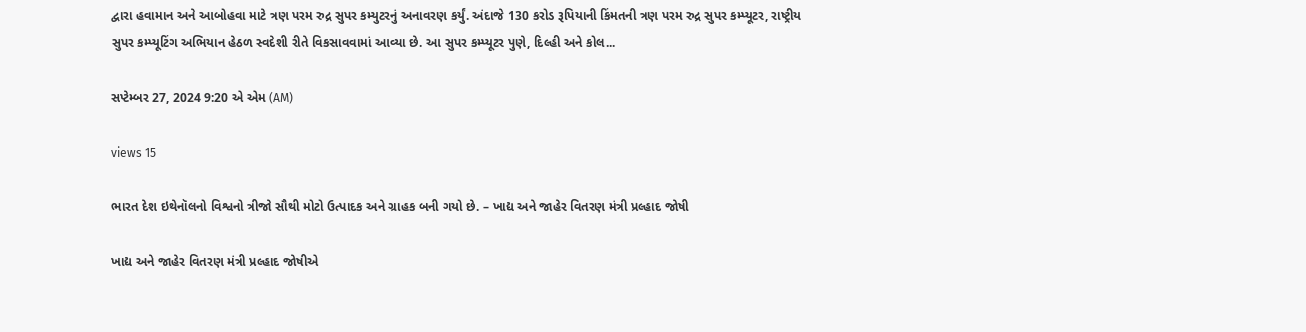દ્વારા હવામાન અને આબોહવા માટે ત્રણ પરમ રુદ્ર સુપર કમ્યુટરનું અનાવરણ કર્યું. અંદાજે 130 કરોડ રૂપિયાની કિંમતની ત્રણ પરમ રુદ્ર સુપર કમ્પ્યૂટર, રાષ્ટ્રીય સુપર કમ્પ્યૂટિંગ અભિયાન હેઠળ સ્વદેશી રીતે વિકસાવવામાં આવ્યા છે. આ સુપર કમ્પ્યૂટર પુણે, દિલ્હી અને કોલ...

સપ્ટેમ્બર 27, 2024 9:20 એ એમ (AM)

views 15

ભારત દેશ ઇથેનૉલનો વિશ્વનો ત્રીજો સૌથી મોટો ઉત્પાદક અને ગ્રાહક બની ગયો છે. – ખાદ્ય અને જાહેર વિતરણ મંત્રી પ્રલ્હાદ જોષી

ખાદ્ય અને જાહેર વિતરણ મંત્રી પ્રલ્હાદ જોષીએ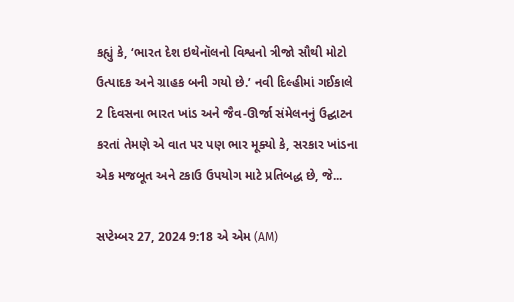કહ્યું કે, ‘ભારત દેશ ઇથેનૉલનો વિશ્વનો ત્રીજો સૌથી મોટો ઉત્પાદક અને ગ્રાહક બની ગયો છે.’ નવી દિલ્હીમાં ગઈકાલે 2 દિવસના ભારત ખાંડ અને જૈવ-ઊર્જા સંમેલનનું ઉદ્ઘાટન કરતાં તેમણે એ વાત પર પણ ભાર મૂક્યો કે, સરકાર ખાંડના એક મજબૂત અને ટકાઉ ઉપયોગ માટે પ્રતિબદ્ધ છે, જે...

સપ્ટેમ્બર 27, 2024 9:18 એ એમ (AM)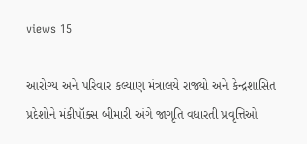views 15

આરોગ્ય અને પરિવાર કલ્યાણ મંત્રાલયે રાજ્યો અને કેન્દ્રશાસિત પ્રદેશોને મંકીપૉક્સ બીમારી અંગે જાગૃતિ વધારતી પ્રવૃત્તિઓ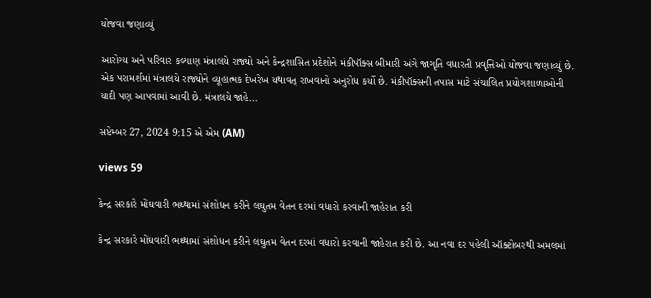યોજવા જણાવ્યું

આરોગ્ય અને પરિવાર કલ્યાણ મંત્રાલયે રાજ્યો અને કેન્દ્રશાસિત પ્રદેશોને મંકીપૉક્સ બીમારી અંગે જાગૃતિ વધારતી પ્રવૃત્તિઓ યોજવા જણાવ્યું છે. એક પરામર્શમાં મંત્રાલયે રાજ્યોને વ્યૂહાત્મક દેખરેખ યથાવત્ રાખવાનો અનુરોધ કર્યો છે. મંકીપૉક્સની તપાસ માટે સંચાલિત પ્રયોગશાળાઓની યાદી પણ આપવામાં આવી છે. મંત્રાલયે જાહે...

સપ્ટેમ્બર 27, 2024 9:15 એ એમ (AM)

views 59

કેન્દ્ર સરકારે મોંઘવારી ભથ્થામાં સંશોધન કરીને લઘુતમ વેતન દરમાં વધારો કરવાની જાહેરાત કરી

કેન્દ્ર સરકારે મોંઘવારી ભથ્થામાં સંશોધન કરીને લઘુતમ વેતન દરમાં વધારો કરવાની જાહેરાત કરી છે. આ નવા દર પહેલી ઑક્ટોબરથી અમલમાં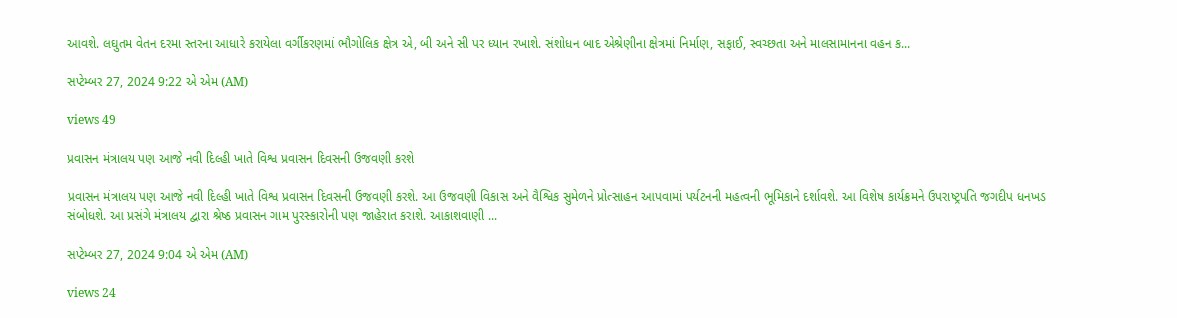આવશે. લઘુતમ વેતન દરમા સ્તરના આધારે કરાયેલા વર્ગીકરણમાં ભૌગોલિક ક્ષેત્ર એ, બી અને સી પર ધ્યાન રખાશે. સંશોધન બાદ એશ્રેણીના ક્ષેત્રમાં નિર્માણ, સફાઈ, સ્વચ્છતા અને માલસામાનના વહન ક...

સપ્ટેમ્બર 27, 2024 9:22 એ એમ (AM)

views 49

પ્રવાસન મંત્રાલય પણ આજે નવી દિલ્હી ખાતે વિશ્વ પ્રવાસન દિવસની ઉજવણી કરશે

પ્રવાસન મંત્રાલય પણ આજે નવી દિલ્હી ખાતે વિશ્વ પ્રવાસન દિવસની ઉજવણી કરશે. આ ઉજવણી વિકાસ અને વૈશ્વિક સુમેળને પ્રોત્સાહન આપવામાં પર્યટનની મહત્વની ભૂમિકાને દર્શાવશે. આ વિશેષ કાર્યક્રમને ઉપરાષ્ટ્રપતિ જગદીપ ધનખડ સંબોધશે. આ પ્રસંગે મંત્રાલય દ્વારા શ્રેષ્ઠ પ્રવાસન ગામ પુરસ્કારોની પણ જાહેરાત કરાશે. આકાશવાણી ...

સપ્ટેમ્બર 27, 2024 9:04 એ એમ (AM)

views 24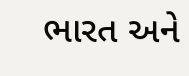ભારત અને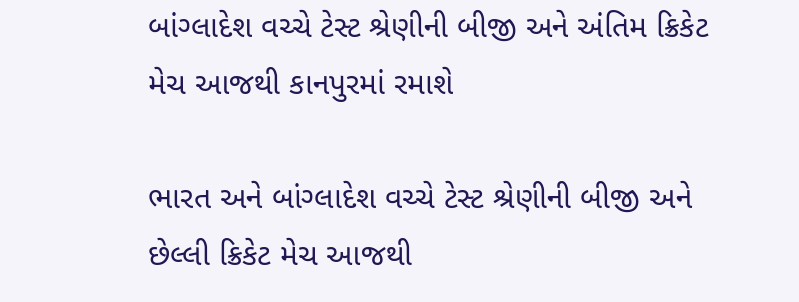બાંગ્લાદેશ વચ્ચે ટેસ્ટ શ્રેણીની બીજી અને અંતિમ ક્રિકેટ મેચ આજથી કાનપુરમાં રમાશે

ભારત અને બાંગ્લાદેશ વચ્ચે ટેસ્ટ શ્રેણીની બીજી અને છેલ્લી ક્રિકેટ મેચ આજથી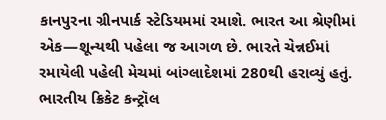કાનપુરના ગ્રીનપાર્ક સ્ટેડિયમમાં રમાશે. ભારત આ શ્રેણીમાં એક—શૂન્યથી પહેલા જ આગળ છે. ભારતે ચેન્નઈમાં રમાયેલી પહેલી મેચમાં બાંગ્લાદેશમાં 280થી હરાવ્યું હતું. ભારતીય ક્રિકેટ કન્ટ્રૉલ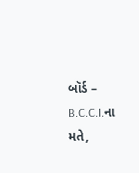બૉર્ડ – B.C.C.I.ના મતે,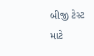બીજી ટેસ્ટ માટે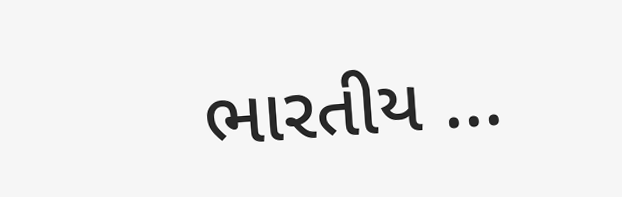ભારતીય ...